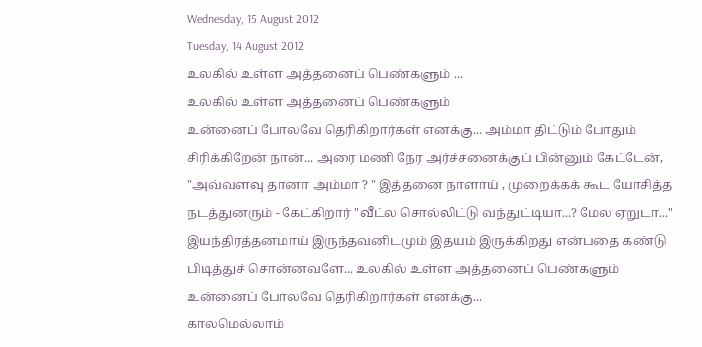Wednesday, 15 August 2012
Tuesday, 14 August 2012
உலகில் உள்ள அத்தனைப் பெண்களும் ...
உலகில் உள்ள அத்தனைப் பெண்களும்
உன்னைப் போலவே தெரிகிறார்கள் எனக்கு... அம்மா திட்டும் போதும் சிரிக்கிறேன் நான்... அரை மணி நேர அர்ச்சனைக்குப் பின்னும் கேட்டேன், "அவ்வளவு தானா அம்மா ? " இத்தனை நாளாய் , முறைக்கக் கூட யோசித்த நடத்துனரும் - கேட்கிறார் "வீட்ல சொல்லிட்டு வந்துட்டியா...? மேல ஏறுடா..." இயந்திரத்தனமாய் இருந்தவனிடமும் இதயம் இருக்கிறது என்பதை கண்டு பிடித்துச் சொன்னவளே... உலகில் உள்ள அத்தனைப் பெண்களும் உன்னைப் போலவே தெரிகிறார்கள் எனக்கு...
காலமெல்லாம்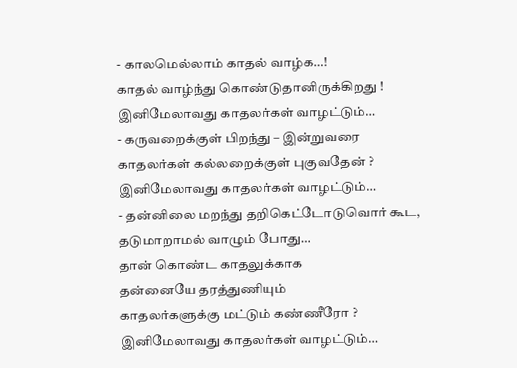- காலமெல்லாம் காதல் வாழ்க…!
காதல் வாழ்ந்து கொண்டுதானிருக்கிறது !
இனிமேலாவது காதலர்கள் வாழட்டும்…
- கருவறைக்குள் பிறந்து – இன்றுவரை
காதலர்கள் கல்லறைக்குள் புகுவதேன் ?
இனிமேலாவது காதலர்கள் வாழட்டும்…
- தன்னிலை மறந்து தறிகெட்டோடுவொர் கூட,
தடுமாறாமல் வாழும் போது…
தான் கொண்ட காதலுக்காக
தன்னையே தரத்துணியும்
காதலர்களுக்கு மட்டும் கண்ணீரோ ?
இனிமேலாவது காதலர்கள் வாழட்டும்…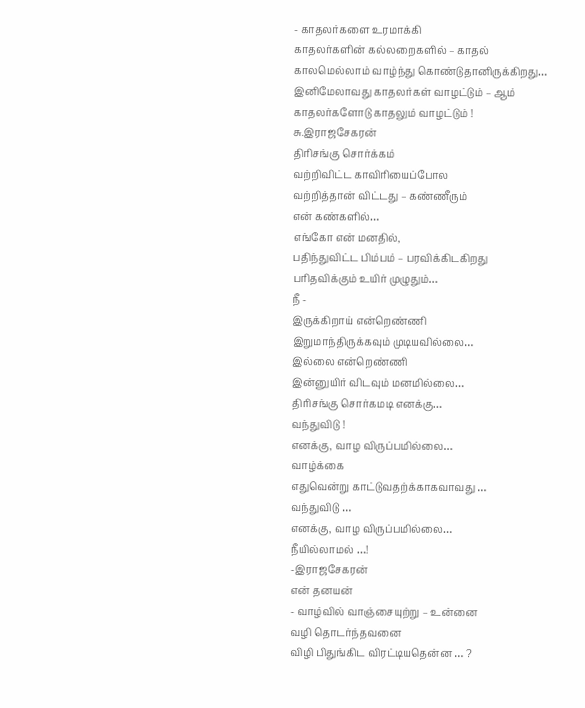- காதலர்களை உரமாக்கி
காதலர்களின் கல்லறைகளில் – காதல்
காலமெல்லாம் வாழ்ந்து கொண்டுதானிருக்கிறது…
இனிமேலாவது காதலர்கள் வாழட்டும் – ஆம்
காதலர்களோடு காதலும் வாழட்டும் !
சு.இராஜசேகரன்
திரிசங்கு சொர்க்கம்
வற்றிவிட்ட காவிரியைப்போல
வற்றித்தான் விட்டது – கண்ணீரும்
என் கண்களில்…
எங்கோ என் மனதில்,
பதிந்துவிட்ட பிம்பம் – பரவிக்கிடகிறது
பரிதவிக்கும் உயிர் முழுதும்…
நீ -
இருக்கிறாய் என்றெண்ணி
இறுமாந்திருக்கவும் முடியவில்லை…
இல்லை என்றெண்ணி
இன்னுயிர் விடவும் மனமில்லை…
திரிசங்கு சொர்கமடி எனக்கு…
வந்துவிடு !
எனக்கு, வாழ விருப்பமில்லை…
வாழ்க்கை
எதுவென்று காட்டுவதற்க்காகவாவது …
வந்துவிடு …
எனக்கு, வாழ விருப்பமில்லை…
நீயில்லாமல் …!
-இராஜசேகரன்
என் தனயன்
- வாழ்வில் வாஞ்சையுற்று – உன்னை
வழி தொடர்ந்தவனை
விழி பிதுங்கிட விரட்டியதென்ன … ?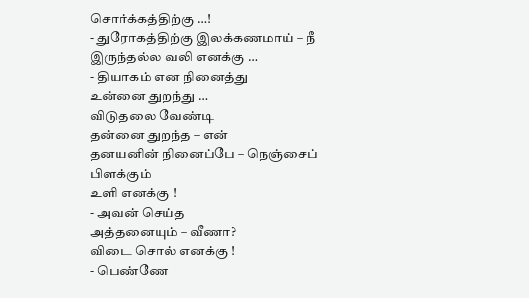சொர்க்கத்திற்கு …!
- துரோகத்திற்கு இலக்கணமாய் – நீ
இருந்தல்ல வலி எனக்கு …
- தியாகம் என நினைத்து
உன்னை துறந்து …
விடுதலை வேண்டி
தன்னை துறந்த – என்
தனயனின் நினைப்பே – நெஞ்சைப் பிளக்கும்
உளி எனக்கு !
- அவன் செய்த
அத்தனையும் – வீணா?
விடை சொல் எனக்கு !
- பெண்ணே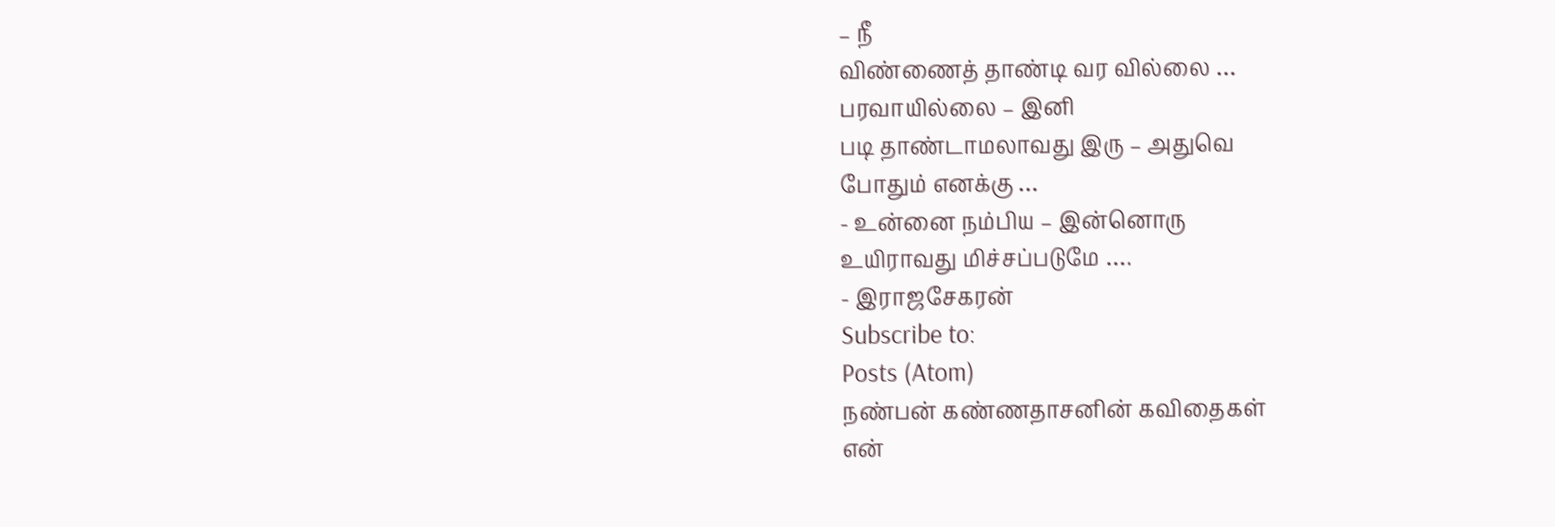– நீ
விண்ணைத் தாண்டி வர வில்லை …
பரவாயில்லை – இனி
படி தாண்டாமலாவது இரு – அதுவெ
போதும் எனக்கு …
- உன்னை நம்பிய – இன்னொரு
உயிராவது மிச்சப்படுமே ….
- இராஜசேகரன்
Subscribe to:
Posts (Atom)
நண்பன் கண்ணதாசனின் கவிதைகள்
என்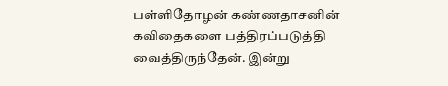பள்ளிதோழன் கண்ணதாசனின் கவிதைகளை பத்திரப்படுத்தி வைத்திருந்தேன். இன்று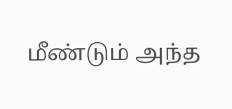மீண்டும் அந்த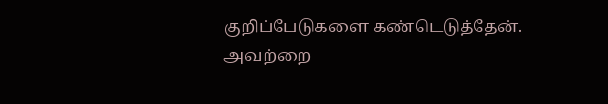குறிப்பேடுகளை கண்டெடுத்தேன். அவற்றை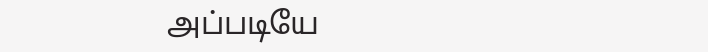அப்படியே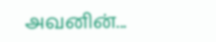அவனின்...